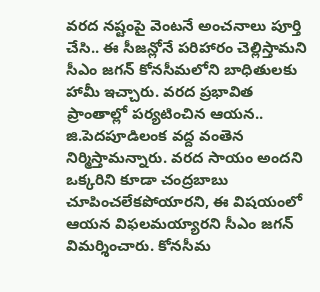వరద నష్టంపై వెంటనే అంచనాలు పూర్తి చేసి.. ఈ సీజన్లోనే పరిహారం చెల్లిస్తామని సీఎం జగన్ కోనసీమలోని బాధితులకు హామీ ఇచ్చారు. వరద ప్రభావిత ప్రాంతాల్లో పర్యటించిన ఆయన.. జి.పెదపూడిలంక వద్ద వంతెన నిర్మిస్తామన్నారు. వరద సాయం అందని ఒక్కరిని కూడా చంద్రబాబు చూపించలేకపోయారని, ఈ విషయంలో ఆయన విఫలమయ్యారని సీఎం జగన్ విమర్శించారు. కోనసీమ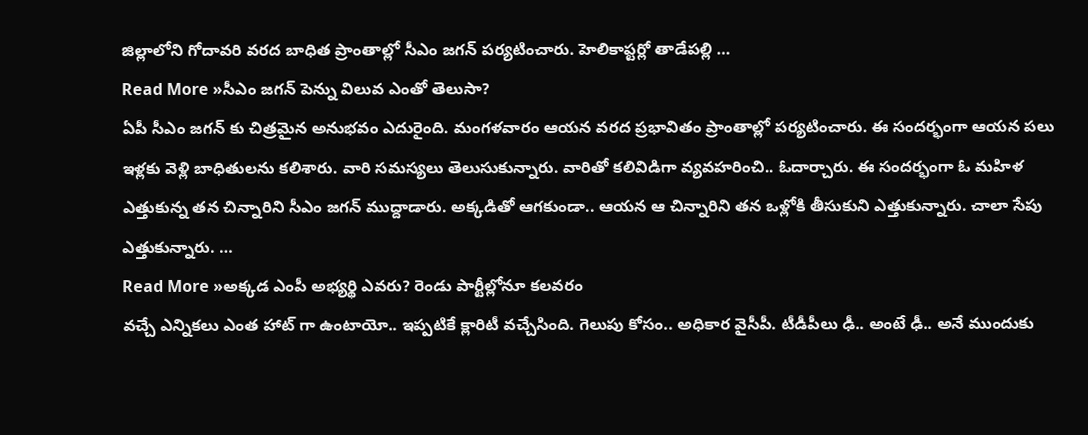జిల్లాలోని గోదావరి వరద బాధిత ప్రాంతాల్లో సీఎం జగన్ పర్యటించారు. హెలికాప్టర్లో తాడేపల్లి …
Read More »సీఎం జగన్ పెన్ను విలువ ఎంతో తెలుసా?
ఏపీ సీఎం జగన్ కు చిత్రమైన అనుభవం ఎదురైంది. మంగళవారం ఆయన వరద ప్రభావితం ప్రాంతాల్లో పర్యటించారు. ఈ సందర్భంగా ఆయన పలు ఇళ్లకు వెళ్లి బాధితులను కలిశారు. వారి సమస్యలు తెలుసుకున్నారు. వారితో కలివిడిగా వ్యవహరించి.. ఓదార్చారు. ఈ సందర్భంగా ఓ మహిళ ఎత్తుకున్న తన చిన్నారిని సీఎం జగన్ ముద్దాడారు. అక్కడితో ఆగకుండా.. ఆయన ఆ చిన్నారిని తన ఒళ్లోకి తీసుకుని ఎత్తుకున్నారు. చాలా సేపు ఎత్తుకున్నారు. …
Read More »అక్కడ ఎంపీ అభ్యర్థి ఎవరు? రెండు పార్టీల్లోనూ కలవరం
వచ్చే ఎన్నికలు ఎంత హాట్ గా ఉంటాయో.. ఇప్పటికే క్లారిటీ వచ్చేసింది. గెలుపు కోసం.. అధికార వైసీపీ. టీడీపీలు ఢీ.. అంటే ఢీ.. అనే ముందుకు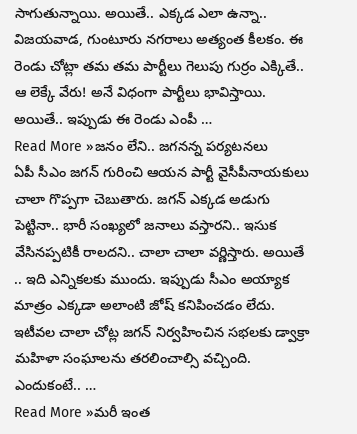సాగుతున్నాయి. అయితే.. ఎక్కడ ఎలా ఉన్నా.. విజయవాడ, గుంటూరు నగరాలు అత్యంత కీలకం. ఈ రెండు చోట్లా తమ తమ పార్టీలు గెలుపు గుర్రం ఎక్కితే.. ఆ లెక్కే వేరు! అనే విధంగా పార్టీలు భావిస్తాయి. అయితే.. ఇప్పుడు ఈ రెండు ఎంపీ …
Read More »జనం లేని.. జగనన్న పర్యటనలు
ఏపీ సీఎం జగన్ గురించి ఆయన పార్టీ వైసీపీనాయకులు చాలా గొప్పగా చెబుతారు. జగన్ ఎక్కడ అడుగు పెట్టినా.. భారీ సంఖ్యలో జనాలు వస్తారని.. ఇసుక వేసినప్పటికీ రాలదని.. చాలా చాలా వర్ణిస్తారు. అయితే .. ఇది ఎన్నికలకు ముందు. ఇప్పుడు సీఎం అయ్యాక మాత్రం ఎక్కడా అలాంటి జోష్ కనిపించడం లేదు. ఇటీవల చాలా చోట్ల జగన్ నిర్వహించిన సభలకు డ్వాక్రా మహిళా సంఘాలను తరలించాల్సి వచ్చింది. ఎందుకంటే.. …
Read More »మరీ ఇంత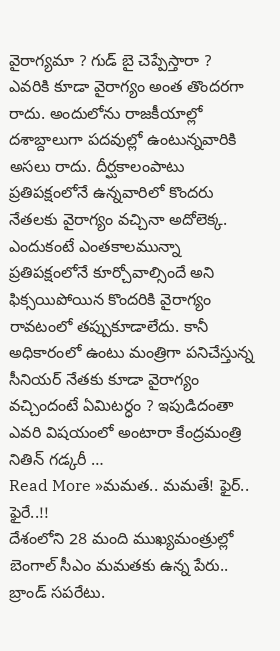వైరాగ్యమా ? గుడ్ బై చెప్పేస్తారా ?
ఎవరికి కూడా వైరాగ్యం అంత తొందరగా రాదు. అందులోను రాజకీయాల్లో దశాబ్దాలుగా పదవుల్లో ఉంటున్నవారికి అసలు రాదు. దీర్ఘకాలంపాటు ప్రతిపక్షంలోనే ఉన్నవారిలో కొందరు నేతలకు వైరాగ్యం వచ్చినా అదోలెక్క. ఎందుకంటే ఎంతకాలమున్నా ప్రతిపక్షంలోనే కూర్చోవాల్సిందే అని ఫిక్సయిపోయిన కొందరికి వైరాగ్యం రావటంలో తప్పుకూడాలేదు. కానీ అధికారంలో ఉంటు మంత్రిగా పనిచేస్తున్న సీనియర్ నేతకు కూడా వైరాగ్యం వచ్చిందంటే ఏమిటర్ధం ? ఇపుడిదంతా ఎవరి విషయంలో అంటారా కేంద్రమంత్రి నితిన్ గడ్కరీ …
Read More »మమత.. మమతే! ఫైర్.. ఫైరే..!!
దేశంలోని 28 మంది ముఖ్యమంత్రుల్లో బెంగాల్ సీఎం మమతకు ఉన్న పేరు.. బ్రాండ్ సపరేటు.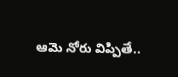ఆమె నోరు విప్పితే..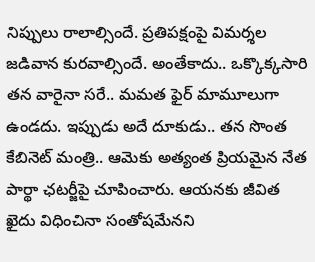నిప్పులు రాలాల్సిందే. ప్రతిపక్షంపై విమర్శల జడివాన కురవాల్సిందే. అంతేకాదు.. ఒక్కొక్కసారి తన వారైనా సరే.. మమత ఫైర్ మామూలుగా ఉండదు. ఇప్పుడు అదే దూకుడు.. తన సొంత కేబినెట్ మంత్రి.. ఆమెకు అత్యంత ప్రియమైన నేత పార్థా ఛటర్జీపై చూపించారు. ఆయనకు జీవిత ఖైదు విధించినా సంతోషమేనని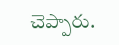చెప్పారు.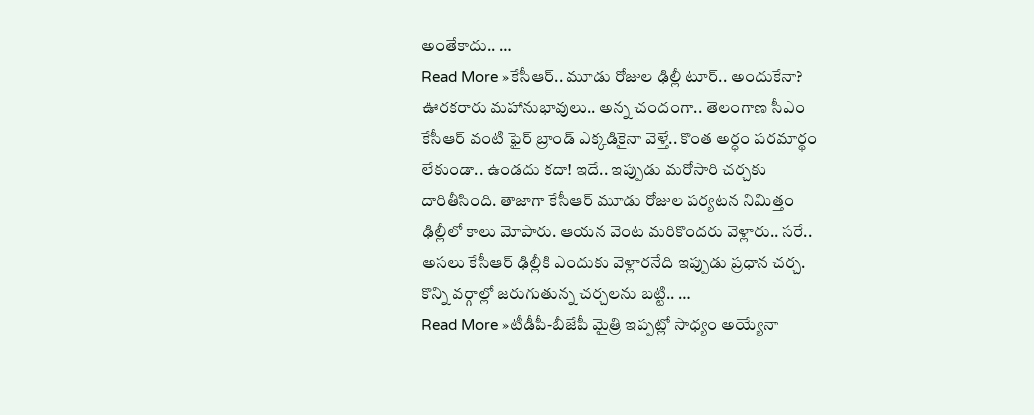అంతేకాదు.. …
Read More »కేసీఆర్.. మూడు రోజుల ఢిల్లీ టూర్.. అందుకేనా?
ఊరకరారు మహానుభావులు.. అన్న చందంగా.. తెలంగాణ సీఎం కేసీఆర్ వంటి ఫైర్ బ్రాండ్ ఎక్కడికైనా వెళ్తే.. కొంత అర్ధం పరమార్థం లేకుండా.. ఉండదు కదా! ఇదే.. ఇప్పుడు మరోసారి చర్చకు దారితీసింది. తాజాగా కేసీఆర్ మూడు రోజుల పర్యటన నిమిత్తం ఢిల్లీలో కాలు మోపారు. ఆయన వెంట మరికొందరు వెళ్లారు.. సరే.. అసలు కేసీఆర్ ఢిల్లీకి ఎందుకు వెళ్లారనేది ఇప్పుడు ప్రధాన చర్చ. కొన్ని వర్గాల్లో జరుగుతున్న చర్చలను బట్టి.. …
Read More »టీడీపీ-బీజేపీ మైత్రి ఇప్పట్లో సాధ్యం అయ్యేనా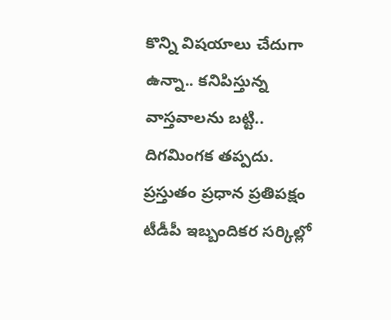కొన్ని విషయాలు చేదుగా ఉన్నా.. కనిపిస్తున్న వాస్తవాలను బట్టి.. దిగమింగక తప్పదు. ప్రస్తుతం ప్రధాన ప్రతిపక్షం టీడీపీ ఇబ్బందికర సర్కిల్లో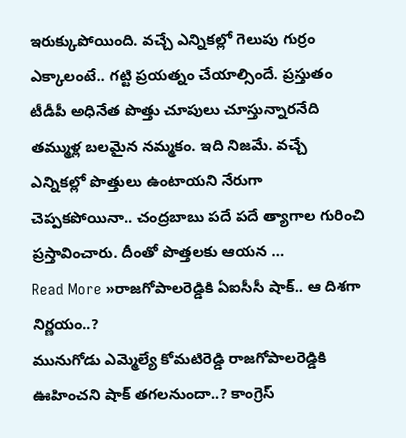ఇరుక్కుపోయింది. వచ్చే ఎన్నికల్లో గెలుపు గుర్రం ఎక్కాలంటే.. గట్టి ప్రయత్నం చేయాల్సిందే. ప్రస్తుతం టీడీపీ అధినేత పొత్తు చూపులు చూస్తున్నారనేది తమ్ముళ్ల బలమైన నమ్మకం. ఇది నిజమే. వచ్చే ఎన్నికల్లో పొత్తులు ఉంటాయని నేరుగా చెప్పకపోయినా.. చంద్రబాబు పదే పదే త్యాగాల గురించి ప్రస్తావించారు. దీంతో పొత్తలకు ఆయన …
Read More »రాజగోపాలరెడ్డికి ఏఐసీసీ షాక్.. ఆ దిశగా నిర్ణయం..?
మునుగోడు ఎమ్మెల్యే కోమటిరెడ్డి రాజగోపాలరెడ్డికి ఊహించని షాక్ తగలనుందా..? కాంగ్రెస్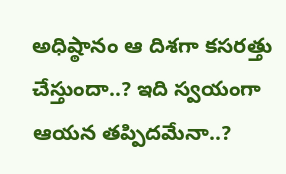అధిష్ఠానం ఆ దిశగా కసరత్తు చేస్తుందా..? ఇది స్వయంగా ఆయన తప్పిదమేనా..?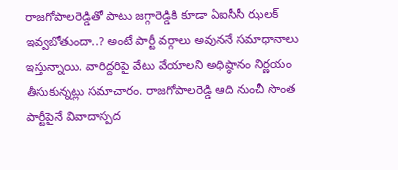రాజగోపాలరెడ్డితో పాటు జగ్గారెడ్డికి కూడా ఏఐసీసీ ఝలక్ ఇవ్వబోతుందా..? అంటే పార్టీ వర్గాలు అవుననే సమాధానాలు ఇస్తున్నాయి. వారిద్దరిపై వేటు వేయాలని అధిష్ఠానం నిర్ణయం తీసుకున్నట్లు సమాచారం. రాజగోపాలరెడ్డి ఆది నుంచీ సొంత పార్టీపైనే వివాదాస్పద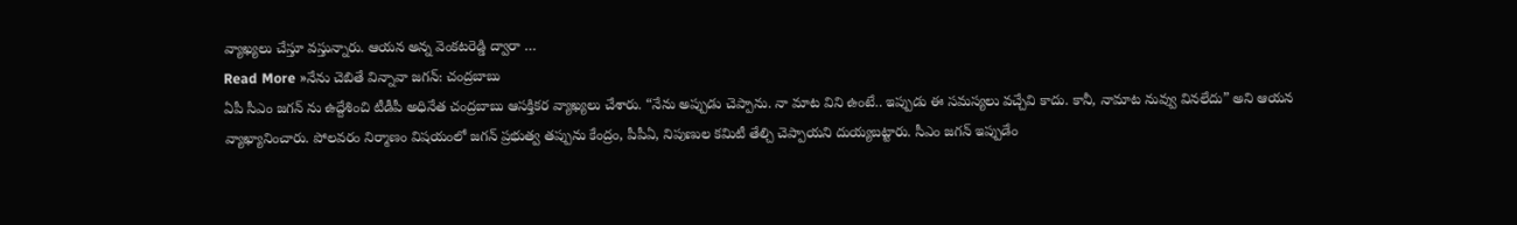వ్యాఖ్యలు చేస్తూ వస్తున్నారు. ఆయన అన్న వెంకటరెడ్డి ద్వారా …
Read More »నేను చెబితే విన్నావా జగన్: చంద్రబాబు
ఏపీ సీఎం జగన్ ను ఉద్దేశించి టీడీపీ అధినేత చంద్రబాబు ఆసక్తికర వ్యాఖ్యలు చేశారు. “నేను అప్పుడు చెప్పాను. నా మాట విని ఉంటే.. ఇప్పుడు ఈ సమస్యలు వచ్చేవి కాదు. కానీ, నామాట నువ్వు వినలేదు” అని ఆయన వ్యాఖ్యానించారు. పోలవరం నిర్మాణం విషయంలో జగన్ ప్రభుత్వ తప్పును కేంద్రం, పీపీఏ, నిపుణుల కమిటీ తేల్చి చెప్పాయని దుయ్యబట్టారు. సీఎం జగన్ ఇప్పుడేం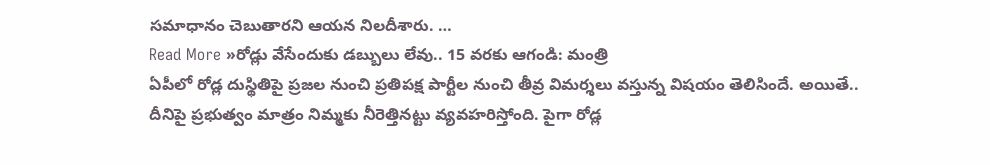సమాధానం చెబుతారని ఆయన నిలదీశారు. …
Read More »రోడ్లు వేసేందుకు డబ్బులు లేవు.. 15 వరకు ఆగండి: మంత్రి
ఏపీలో రోడ్ల దుస్థితిపై ప్రజల నుంచి ప్రతిపక్ష పార్టీల నుంచి తీవ్ర విమర్శలు వస్తున్న విషయం తెలిసిందే. అయితే.. దీనిపై ప్రభుత్వం మాత్రం నిమ్మకు నీరెత్తినట్టు వ్యవహరిస్తోంది. పైగా రోడ్ల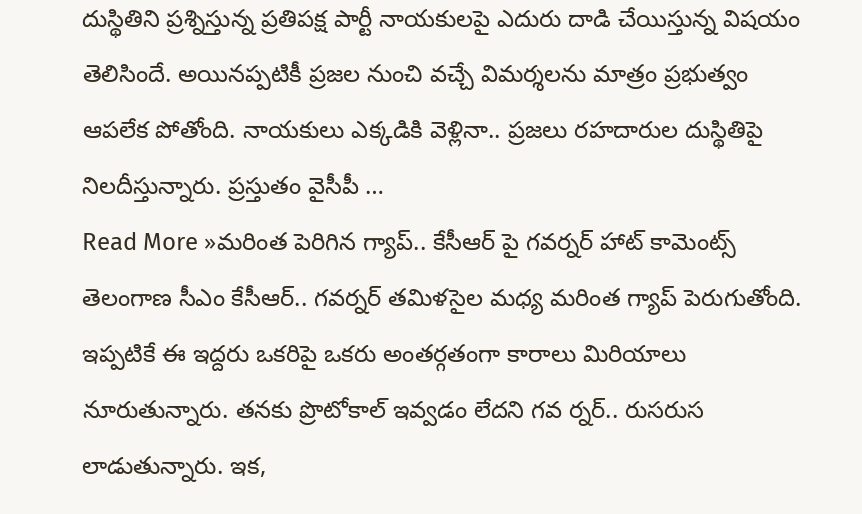దుస్థితిని ప్రశ్నిస్తున్న ప్రతిపక్ష పార్టీ నాయకులపై ఎదురు దాడి చేయిస్తున్న విషయం తెలిసిందే. అయినప్పటికీ ప్రజల నుంచి వచ్చే విమర్శలను మాత్రం ప్రభుత్వం ఆపలేక పోతోంది. నాయకులు ఎక్కడికి వెళ్లినా.. ప్రజలు రహదారుల దుస్థితిపై నిలదీస్తున్నారు. ప్రస్తుతం వైసీపీ …
Read More »మరింత పెరిగిన గ్యాప్.. కేసీఆర్ పై గవర్నర్ హాట్ కామెంట్స్
తెలంగాణ సీఎం కేసీఆర్.. గవర్నర్ తమిళసైల మధ్య మరింత గ్యాప్ పెరుగుతోంది. ఇప్పటికే ఈ ఇద్దరు ఒకరిపై ఒకరు అంతర్గతంగా కారాలు మిరియాలు నూరుతున్నారు. తనకు ప్రొటోకాల్ ఇవ్వడం లేదని గవ ర్నర్.. రుసరుస లాడుతున్నారు. ఇక,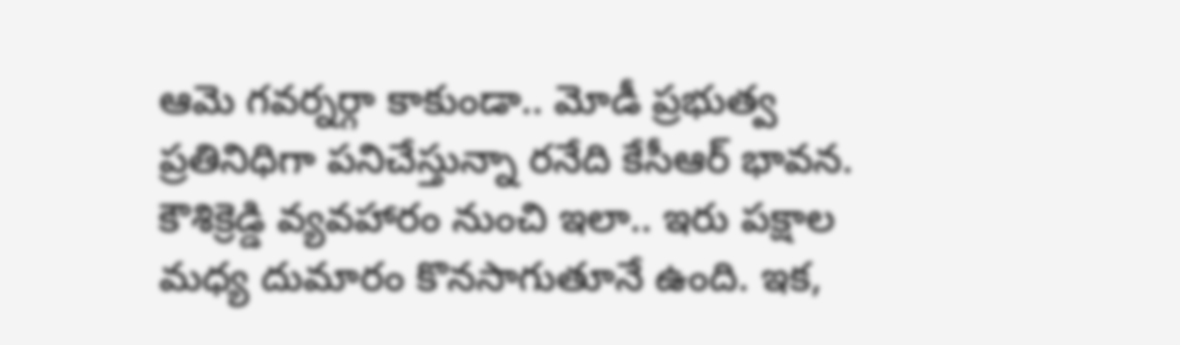ఆమె గవర్నర్గా కాకుండా.. మోడీ ప్రభుత్వ ప్రతినిధిగా పనిచేస్తున్నా రనేది కేసీఆర్ భావన. కౌశిక్రెడ్డి వ్యవహారం నుంచి ఇలా.. ఇరు పక్షాల మధ్య దుమారం కొనసాగుతూనే ఉంది. ఇక,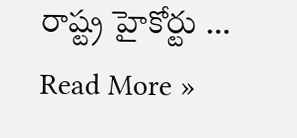రాష్ట్ర హైకోర్టు …
Read More »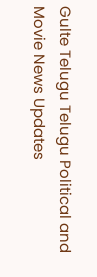Gulte Telugu Telugu Political and Movie News Updates